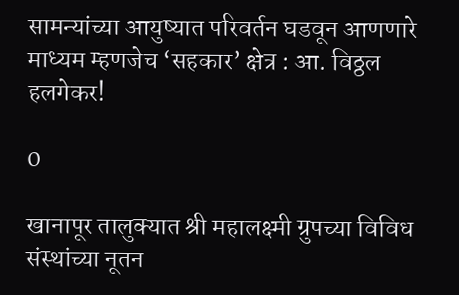सामन्यांच्या आयुष्यात परिवर्तन घडवून आणणारे माध्यम म्हणजेच ‘सहकार’ क्षेत्र : आ. विठ्ठल हलगेकर!

0

खानापूर तालुक्यात श्री महालक्ष्मी ग्रुपच्या विविध संस्थांच्या नूतन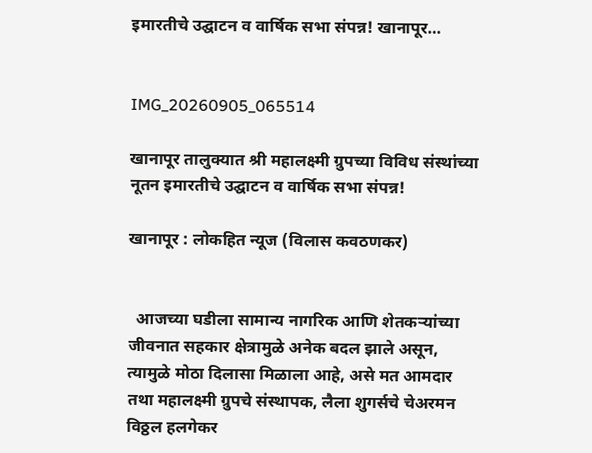इमारतीचे उद्घाटन व वार्षिक सभा संपन्न! खानापूर…


IMG_20260905_065514

खानापूर तालुक्यात श्री महालक्ष्मी ग्रुपच्या विविध संस्थांच्या नूतन इमारतीचे उद्घाटन व वार्षिक सभा संपन्न!

खानापूर : लोकहित न्यूज (विलास कवठणकर)


  आजच्या घडीला सामान्य नागरिक आणि शेतकऱ्यांच्या जीवनात सहकार क्षेत्रामुळे अनेक बदल झाले असून, त्यामुळे मोठा दिलासा मिळाला आहे, असे मत आमदार तथा महालक्ष्मी ग्रुपचे संस्थापक, लैला शुगर्सचे चेअरमन विठ्ठल हलगेकर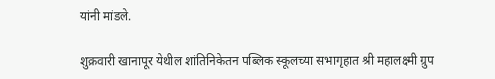यांनी मांडले.

शुक्रवारी खानापूर येथील शांतिनिकेतन पब्लिक स्कूलच्या सभागृहात श्री महालक्ष्मी ग्रुप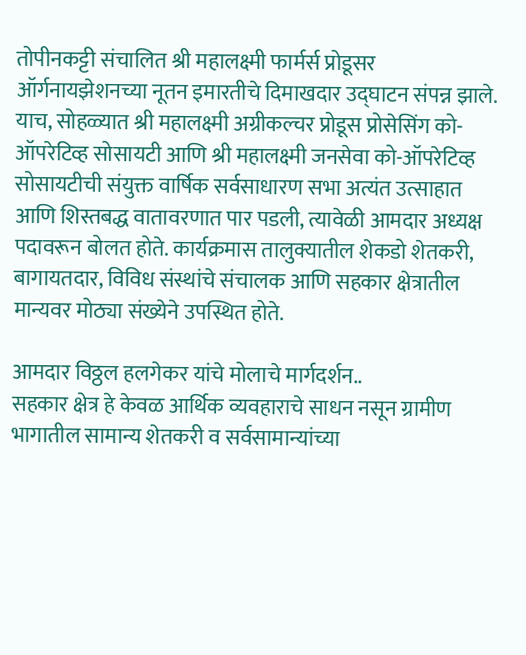तोपीनकट्टी संचालित श्री महालक्ष्मी फार्मर्स प्रोडूसर ऑर्गनायझेशनच्या नूतन इमारतीचे दिमाखदार उद्घाटन संपन्न झाले. याच, सोहळ्यात श्री महालक्ष्मी अग्रीकल्चर प्रोडूस प्रोसेसिंग को-ऑपरेटिव्ह सोसायटी आणि श्री महालक्ष्मी जनसेवा को-ऑपरेटिव्ह सोसायटीची संयुक्त वार्षिक सर्वसाधारण सभा अत्यंत उत्साहात आणि शिस्तबद्ध वातावरणात पार पडली, त्यावेळी आमदार अध्यक्ष पदावरून बोलत होते. कार्यक्रमास तालुक्यातील शेकडो शेतकरी, बागायतदार, विविध संस्थांचे संचालक आणि सहकार क्षेत्रातील मान्यवर मोठ्या संख्येने उपस्थित होते.

आमदार विठ्ठल हलगेकर यांचे मोलाचे मार्गदर्शन..
सहकार क्षेत्र हे केवळ आर्थिक व्यवहाराचे साधन नसून ग्रामीण भागातील सामान्य शेतकरी व सर्वसामान्यांच्या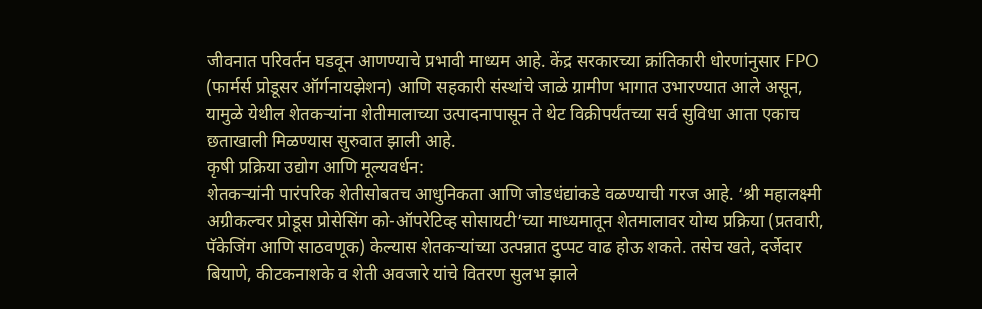जीवनात परिवर्तन घडवून आणण्याचे प्रभावी माध्यम आहे. केंद्र सरकारच्या क्रांतिकारी धोरणांनुसार FPO (फार्मर्स प्रोडूसर ऑर्गनायझेशन) आणि सहकारी संस्थांचे जाळे ग्रामीण भागात उभारण्यात आले असून, यामुळे येथील शेतकऱ्यांना शेतीमालाच्या उत्पादनापासून ते थेट विक्रीपर्यंतच्या सर्व सुविधा आता एकाच छताखाली मिळण्यास सुरुवात झाली आहे.
कृषी प्रक्रिया उद्योग आणि मूल्यवर्धन:
शेतकऱ्यांनी पारंपरिक शेतीसोबतच आधुनिकता आणि जोडधंद्यांकडे वळण्याची गरज आहे. ‘श्री महालक्ष्मी अग्रीकल्चर प्रोडूस प्रोसेसिंग को-ऑपरेटिव्ह सोसायटी’च्या माध्यमातून शेतमालावर योग्य प्रक्रिया (प्रतवारी, पॅकेजिंग आणि साठवणूक) केल्यास शेतकऱ्यांच्या उत्पन्नात दुप्पट वाढ होऊ शकते. तसेच खते, दर्जेदार बियाणे, कीटकनाशके व शेती अवजारे यांचे वितरण सुलभ झाले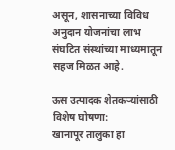असून, शासनाच्या विविध अनुदान योजनांचा लाभ संघटित संस्थांच्या माध्यमातून सहज मिळत आहे.

ऊस उत्पादक शेतकऱ्यांसाठी विशेष घोषणा:
खानापूर तालुका हा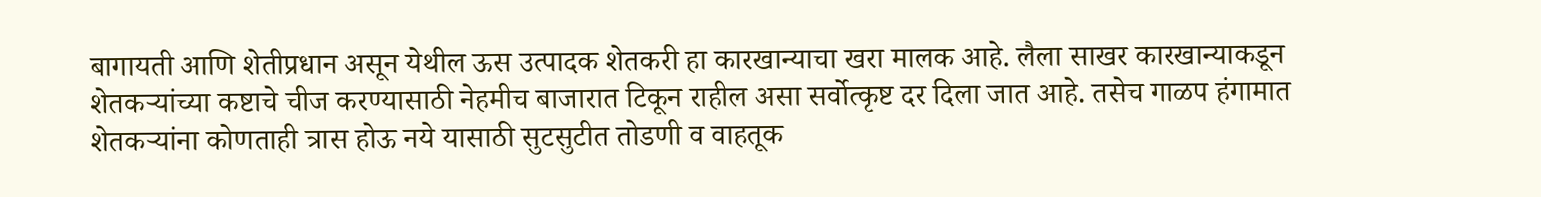बागायती आणि शेतीप्रधान असून येथील ऊस उत्पादक शेतकरी हा कारखान्याचा खरा मालक आहे. लैला साखर कारखान्याकडून शेतकऱ्यांच्या कष्टाचे चीज करण्यासाठी नेहमीच बाजारात टिकून राहील असा सर्वोत्कृष्ट दर दिला जात आहे. तसेच गाळप हंगामात शेतकऱ्यांना कोणताही त्रास होऊ नये यासाठी सुटसुटीत तोडणी व वाहतूक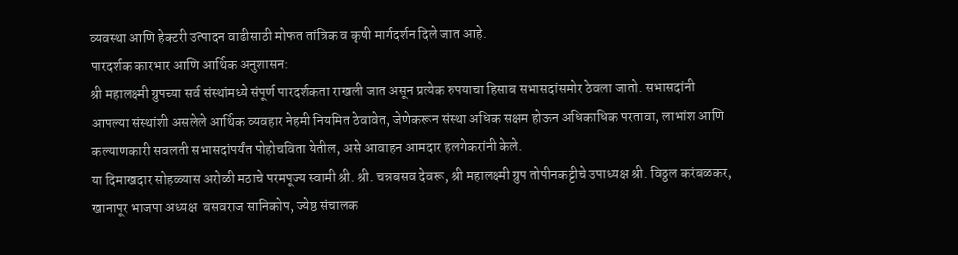व्यवस्था आणि हेक्टरी उत्पादन वाढीसाठी मोफत तांत्रिक व कृषी मार्गदर्शन दिले जात आहे.
पारदर्शक कारभार आणि आर्थिक अनुशासन:
श्री महालक्ष्मी ग्रुपच्या सर्व संस्थांमध्ये संपूर्ण पारदर्शकता राखली जात असून प्रत्येक रुपयाचा हिसाब सभासदांसमोर ठेवला जातो. सभासदांनी आपल्या संस्थांशी असलेले आर्थिक व्यवहार नेहमी नियमित ठेवावेत, जेणेकरून संस्था अधिक सक्षम होऊन अधिकाधिक परतावा, लाभांश आणि कल्याणकारी सवलती सभासदांपर्यंत पोहोचविता येतील, असे आवाहन आमदार हलगेकरांनी केले.
या दिमाखदार सोहळ्यास अरोळी मठाचे परमपूज्य स्वामी श्री. श्री. चन्नबसव देवरू, श्री महालक्ष्मी ग्रुप तोपीनकट्टीचे उपाध्यक्ष श्री. विठ्ठल करंबळकर, खानापूर भाजपा अध्यक्ष  बसवराज सानिकोप, ज्येष्ठ संचालक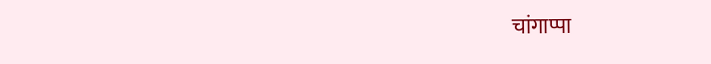चांगाप्पा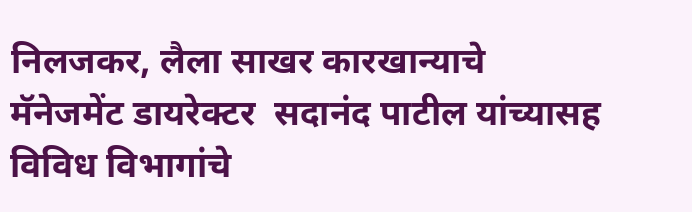निलजकर, लैला साखर कारखान्याचे मॅनेजमेंट डायरेक्टर  सदानंद पाटील यांच्यासह विविध विभागांचे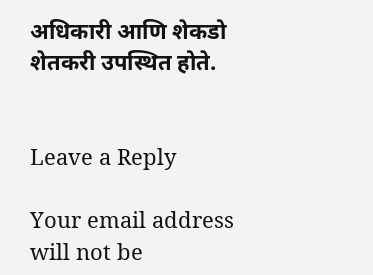अधिकारी आणि शेकडो शेतकरी उपस्थित होते.


Leave a Reply

Your email address will not be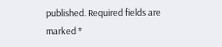published. Required fields are marked *